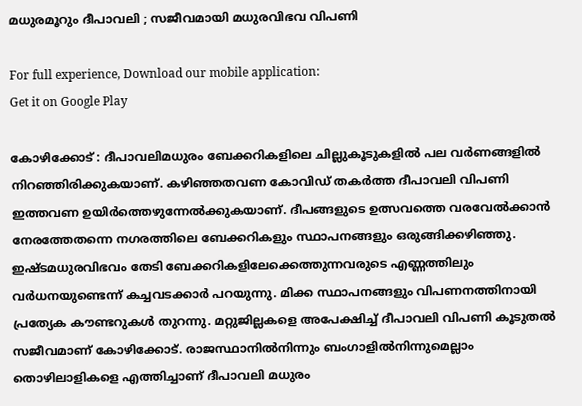മധുരമൂറും ദീപാവലി ; സജീവമായി മധുരവിഭവ വിപണി

For full experience, Download our mobile application:
Get it on Google Play

കോഴിക്കോട് : ദീപാവലിമധുരം ബേക്കറികളിലെ ചില്ലുകൂടുകളിൽ പല വർണങ്ങളിൽ നിറഞ്ഞിരിക്കുകയാണ്. കഴിഞ്ഞതവണ കോവിഡ് തകർത്ത ദീപാവലി വിപണി ഇത്തവണ ഉയിർത്തെഴുന്നേൽക്കുകയാണ്. ദീപങ്ങളുടെ ഉത്സവത്തെ വരവേൽക്കാൻ നേരത്തേതന്നെ നഗരത്തിലെ ബേക്കറികളും സ്ഥാപനങ്ങളും ഒരുങ്ങിക്കഴിഞ്ഞു. ഇഷ്ടമധുരവിഭവം തേടി ബേക്കറികളിലേക്കെത്തുന്നവരുടെ എണ്ണത്തിലും വർധനയുണ്ടെന്ന് കച്ചവടക്കാർ പറയുന്നു. മിക്ക സ്ഥാപനങ്ങളും വിപണനത്തിനായി പ്രത്യേക കൗണ്ടറുകൾ തുറന്നു. മറ്റുജില്ലകളെ അപേക്ഷിച്ച് ദീപാവലി വിപണി കൂടുതൽ സജീവമാണ് കോഴിക്കോട്. രാജസ്ഥാനിൽനിന്നും ബംഗാളിൽനിന്നുമെല്ലാം തൊഴിലാളികളെ എത്തിച്ചാണ് ദീപാവലി മധുരം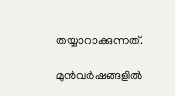തയ്യാറാക്കുന്നത്.

മുൻവർഷങ്ങളിൽ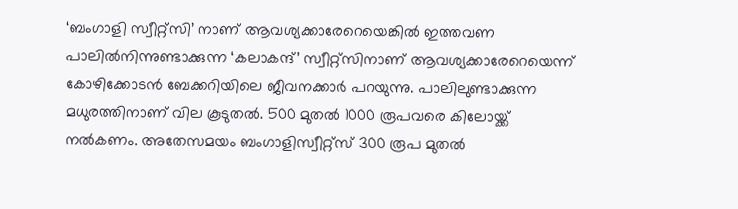‘ബംഗാളി സ്വീറ്റ്സി’ നാണ് ആവശ്യക്കാരേറെയെങ്കിൽ ഇത്തവണ പാലിൽനിന്നുണ്ടാക്കുന്ന ‘കലാകന്ദ്’ സ്വീറ്റ്സിനാണ് ആവശ്യക്കാരേറെയെന്ന് കോഴിക്കോടൻ ബേക്കറിയിലെ ജീവനക്കാർ പറയുന്നു. പാലിലുണ്ടാക്കുന്ന മധുരത്തിനാണ് വില കൂടുതൽ. 500 മുതൽ 1000 രൂപവരെ കിലോയ്ക്ക് നൽകണം. അതേസമയം ബംഗാളിസ്വീറ്റ്സ് 300 രൂപ മുതൽ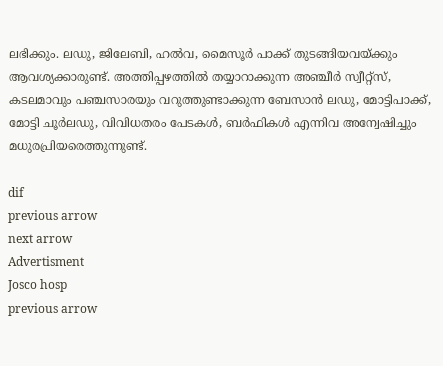ലഭിക്കും. ലഡു, ജിലേബി, ഹൽവ, മൈസൂർ പാക്ക് തുടങ്ങിയവയ്ക്കും ആവശ്യക്കാരുണ്ട്. അത്തിപ്പഴത്തിൽ തയ്യാറാക്കുന്ന അഞ്ചീർ സ്വീറ്റ്സ്, കടലമാവും പഞ്ചസാരയും വറുത്തുണ്ടാക്കുന്ന ബേസാൻ ലഡു, മോട്ടിപാക്ക്, മോട്ടി ചൂർലഡു, വിവിധതരം പേടകൾ, ബർഫികൾ എന്നിവ അന്വേഷിച്ചും മധുരപ്രിയരെത്തുന്നുണ്ട്.

dif
previous arrow
next arrow
Advertisment
Josco hosp
previous arrow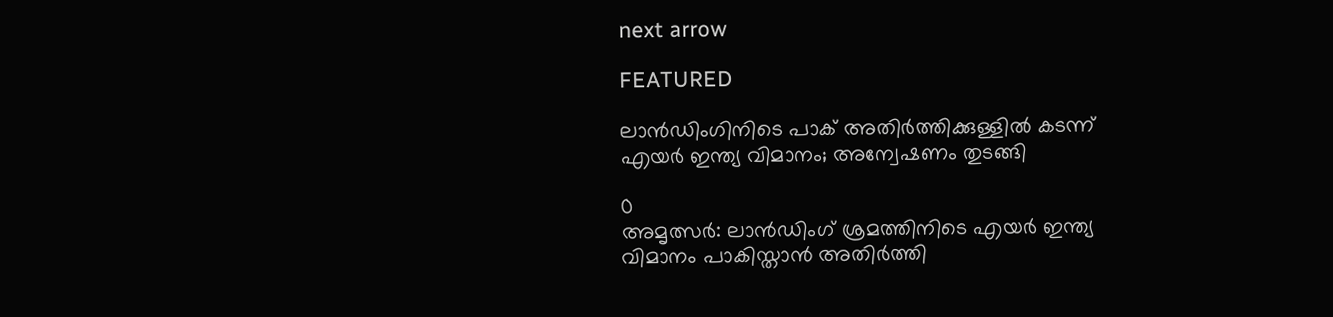next arrow

FEATURED

ലാൻഡിംഗിനിടെ പാക് അതിർത്തിക്കുള്ളിൽ കടന്ന് എയർ ഇന്ത്യ വിമാനം; അന്വേഷണം തുടങ്ങി

0
അമൃത്സർ: ലാൻഡിംഗ് ശ്രമത്തിനിടെ എയർ ഇന്ത്യ വിമാനം പാകിസ്താൻ അതിർത്തി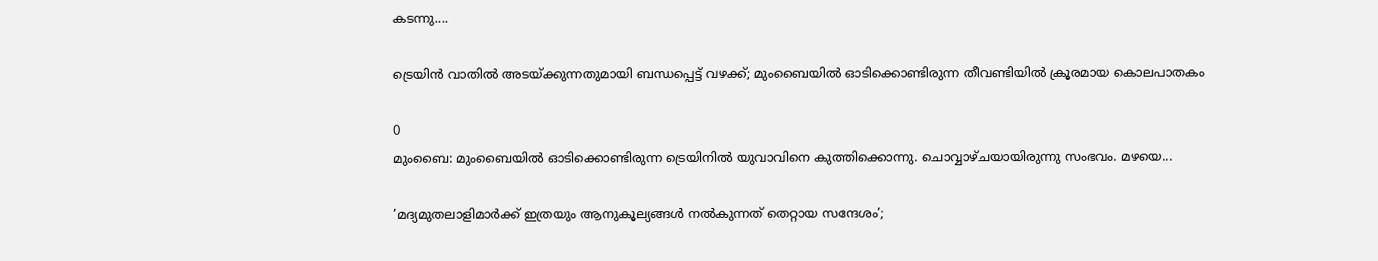കടന്നു....

ട്രെയിൻ വാതിൽ അടയ്ക്കുന്നതുമായി ബന്ധപ്പെട്ട് വഴക്ക്; മുംബൈയിൽ ഓടിക്കൊണ്ടിരുന്ന തീവണ്ടിയിൽ ക്രൂരമായ കൊലപാതകം

0
മുംബൈ: മുംബൈയില്‍ ഓടിക്കൊണ്ടിരുന്ന ട്രെയിനില്‍ യുവാവിനെ കുത്തിക്കൊന്നു. ചൊവ്വാഴ്ചയായിരുന്നു സംഭവം. മഴയെ...

’മദ്യമുതലാളിമാർക്ക് ഇത്രയും ആനുകൂല്യങ്ങൾ നൽകുന്നത് തെറ്റായ സന്ദേശം’;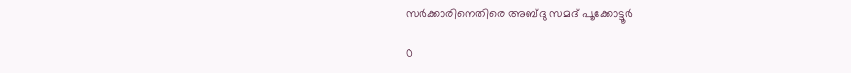സർക്കാരിനെതിരെ അബ്ദു സമദ് പൂക്കോട്ടൂർ

0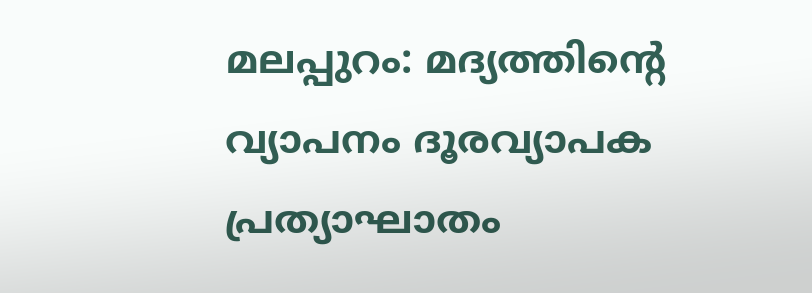മലപ്പുറം: മദ്യത്തിന്റെ വ്യാപനം ദൂരവ്യാപക പ്രത്യാഘാതം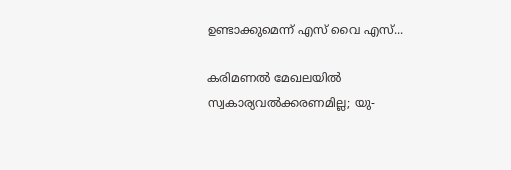ഉണ്ടാക്കുമെന്ന് എസ് വൈ എസ്...

കരിമണൽ മേഖലയിൽ സ്വകാര്യവൽക്കരണമില്ല; യു-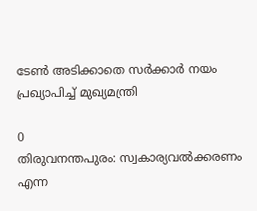ടേൺ അടിക്കാതെ സർക്കാർ നയം പ്രഖ്യാപിച്ച് മുഖ്യമന്ത്രി

0
തിരുവനന്തപുരം: സ്വകാര്യവല്‍ക്കരണം എന്ന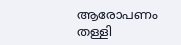ആരോപണം തള്ളി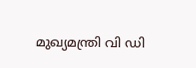മുഖ്യമന്ത്രി വി ഡി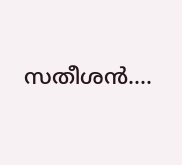സതീശന്‍....